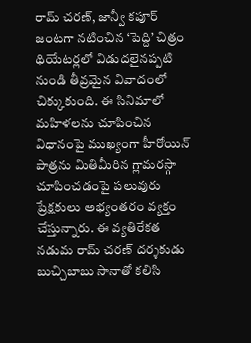రామ్ చరణ్, జాన్వీ కపూర్ జంటగా నటించిన ‘పెద్ది’ చిత్రం థియేటర్లలో విడుదలైనప్పటి నుండి తీవ్రమైన వివాదంలో చిక్కుకుంది. ఈ సినిమాలో మహిళలను చూపించిన విధానంపై ముఖ్యంగా హీరోయిన్ పాత్రను మితిమీరిన గ్లామరస్గా చూపించడంపై పలువురు ప్రేక్షకులు అభ్యంతరం వ్యక్తం చేస్తున్నారు. ఈ వ్యతిరేకత నడుమ రామ్ చరణ్ దర్శకుడు బుచ్చిబాబు సానాతో కలిసి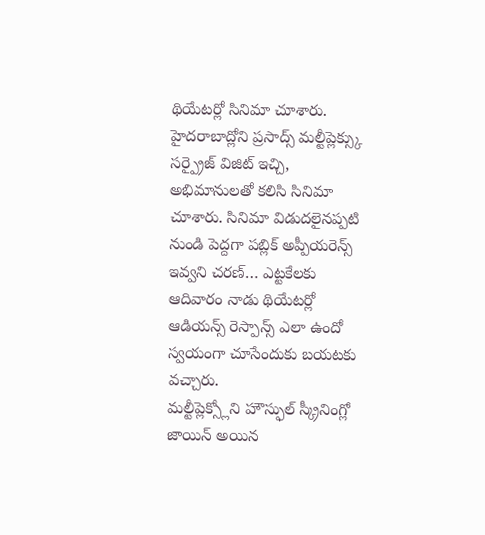థియేటర్లో సినిమా చూశారు.
హైదరాబాద్లోని ప్రసాద్స్ మల్టీప్లెక్స్కు సర్ప్రైజ్ విజిట్ ఇచ్చి, అభిమానులతో కలిసి సినిమా చూశారు. సినిమా విడుదలైనప్పటి నుండి పెద్దగా పబ్లిక్ అప్పీయరెన్స్ ఇవ్వని చరణ్… ఎట్టకేలకు ఆదివారం నాడు థియేటర్లో ఆడియన్స్ రెస్పాన్స్ ఎలా ఉందో స్వయంగా చూసేందుకు బయటకు వచ్చారు.
మల్టీప్లెక్స్లోని హౌస్ఫుల్ స్క్రీనింగ్లో జాయిన్ అయిన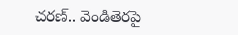చరణ్.. వెండితెరపై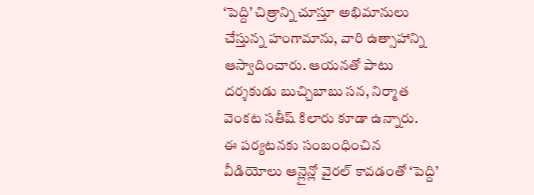‘పెద్ది’ చిత్రాన్ని చూస్తూ అభిమానులు చేస్తున్న హంగామాను, వారి ఉత్సాహాన్ని ఆస్వాదించారు. ఆయనతో పాటు దర్శకుడు బుచ్చిబాబు సన, నిర్మాత వెంకట సతీష్ కిలారు కూడా ఉన్నారు.
ఈ పర్యటనకు సంబంధించిన వీడియోలు ఆన్లైన్లో వైరల్ కావడంతో ‘పెద్ది’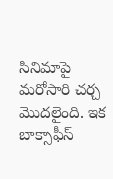సినిమాపై మరోసారి చర్చ మొదలైంది. ఇక బాక్సాఫీస్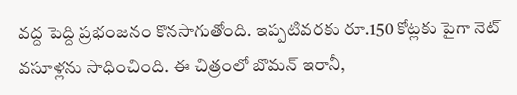వద్ద పెద్ది ప్రభంజనం కొనసాగుతోంది. ఇప్పటివరకు రూ.150 కోట్లకు పైగా నెట్ వసూళ్లను సాధించింది. ఈ చిత్రంలో బొమన్ ఇరానీ,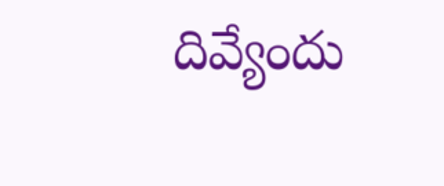దివ్యేందు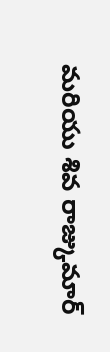మరియు శివ రాజ్కుమార్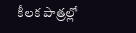కీలక పాత్రల్లో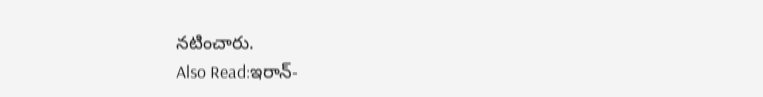నటించారు.
Also Read:ఇరాన్-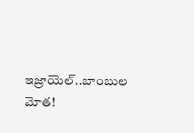ఇజ్రాయెల్..బాంబుల మోత!